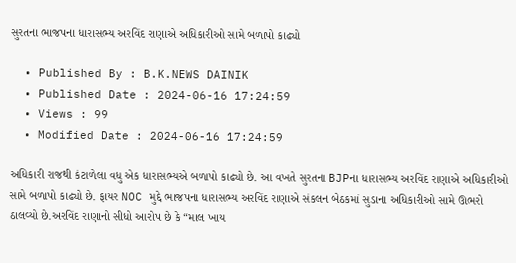સુરતના ભાજપના ધારાસભ્ય અરવિંદ રાણાએ અધિકારીઓ સામે બળાપો કાઢ્યો

  • Published By : B.K.NEWS DAINIK
  • Published Date : 2024-06-16 17:24:59
  • Views : 99
  • Modified Date : 2024-06-16 17:24:59

અધિકારી રાજથી કંટાળેલા વધુ એક ધારાસભ્યએ બળાપો કાઢ્યો છે. આ વખતે સુરતના BJPના ધારાસભ્ય અરવિંદ રાણાએ અધિકારીઓ સામે બળાપો કાઢ્યો છે. ફાયર NOC મુદ્દે ભાજપના ધારાસભ્ય અરવિંદ રાણાએ સંકલન બેઠકમાં સુડાના અધિકારીઓ સામે ઊભરો ઠાલવ્યો છે.અરવિંદ રાણાનો સીધો આરોપ છે કે “માલ ખાય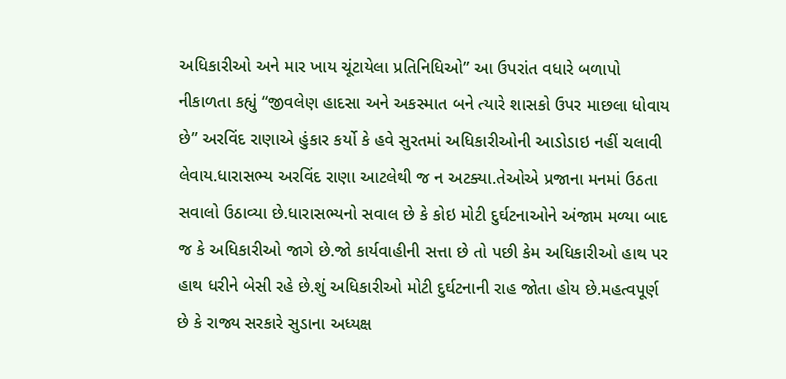અધિકારીઓ અને માર ખાય ચૂંટાયેલા પ્રતિનિધિઓ” આ ઉપરાંત વધારે બળાપો નીકાળતા કહ્યું “જીવલેણ હાદસા અને અકસ્માત બને ત્યારે શાસકો ઉપર માછલા ધોવાય છે” અરવિંદ રાણાએ હુંકાર કર્યો કે હવે સુરતમાં અધિકારીઓની આડોડાઇ નહીં ચલાવી લેવાય.ધારાસભ્ય અરવિંદ રાણા આટલેથી જ ન અટક્યા.તેઓએ પ્રજાના મનમાં ઉઠતા સવાલો ઉઠાવ્યા છે.ધારાસભ્યનો સવાલ છે કે કોઇ મોટી દુર્ઘટનાઓને અંજામ મળ્યા બાદ જ કે અધિકારીઓ જાગે છે.જો કાર્યવાહીની સત્તા છે તો પછી કેમ અધિકારીઓ હાથ પર હાથ ધરીને બેસી રહે છે.શું અધિકારીઓ મોટી દુર્ઘટનાની રાહ જોતા હોય છે.મહત્વપૂર્ણ છે કે રાજ્ય સરકારે સુડાના અધ્યક્ષ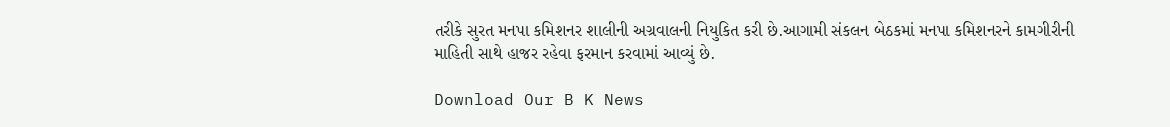તરીકે સુરત મનપા કમિશનર શાલીની અગ્રવાલની નિયુકિત કરી છે.આગામી સંકલન બેઠકમાં મનપા કમિશનરને કામગીરીની માહિતી સાથે હાજર રહેવા ફરમાન કરવામાં આવ્યું છે.

Download Our B K News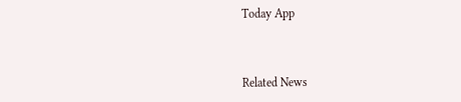Today App



Related News